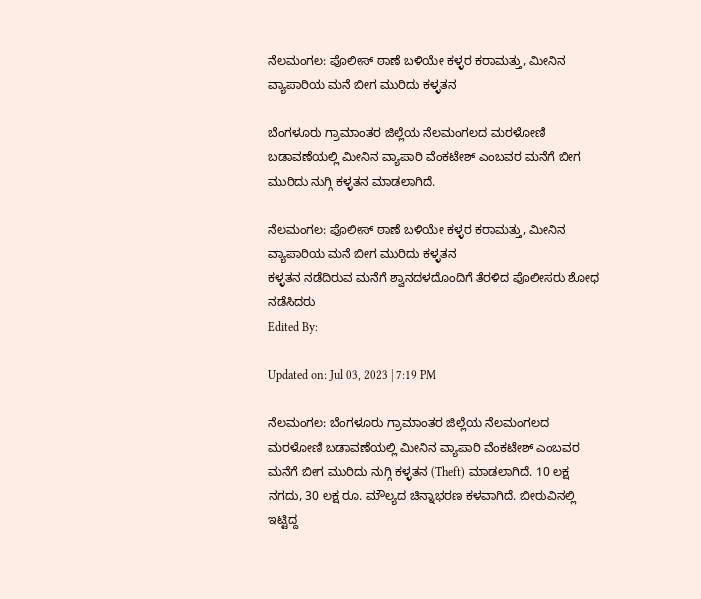ನೆಲಮಂಗಲ: ಪೊಲೀಸ್ ಠಾಣೆ ಬಳಿಯೇ ಕಳ್ಳರ ಕರಾಮತ್ತು, ಮೀನಿನ ವ್ಯಾಪಾರಿಯ ಮನೆ ಬೀಗ ಮುರಿದು ಕಳ್ಳತನ

ಬೆಂಗಳೂರು ಗ್ರಾಮಾಂತರ ಜಿಲ್ಲೆಯ ನೆಲಮಂಗಲದ ಮರಳೋಣಿ ಬಡಾವಣೆಯಲ್ಲಿ ಮೀನಿನ ವ್ಯಾಪಾರಿ ವೆಂಕಟೇಶ್ ಎಂಬವರ ಮನೆಗೆ ಬೀಗ ಮುರಿದು ನುಗ್ಗಿ ಕಳ್ಳತನ ಮಾಡಲಾಗಿದೆ.

ನೆಲಮಂಗಲ: ಪೊಲೀಸ್ ಠಾಣೆ ಬಳಿಯೇ ಕಳ್ಳರ ಕರಾಮತ್ತು, ಮೀನಿನ ವ್ಯಾಪಾರಿಯ ಮನೆ ಬೀಗ ಮುರಿದು ಕಳ್ಳತನ
ಕಳ್ಳತನ ನಡೆದಿರುವ ಮನೆಗೆ ಶ್ವಾನದಳದೊಂದಿಗೆ ತೆರಳಿದ ಪೊಲೀಸರು ಶೋಧ ನಡೆಸಿದರು
Edited By:

Updated on: Jul 03, 2023 | 7:19 PM

ನೆಲಮಂಗಲ: ಬೆಂಗಳೂರು ಗ್ರಾಮಾಂತರ ಜಿಲ್ಲೆಯ ನೆಲಮಂಗಲದ ಮರಳೋಣಿ ಬಡಾವಣೆಯಲ್ಲಿ ಮೀನಿನ ವ್ಯಾಪಾರಿ ವೆಂಕಟೇಶ್ ಎಂಬವರ ಮನೆಗೆ ಬೀಗ ಮುರಿದು ನುಗ್ಗಿ ಕಳ್ಳತನ (Theft) ಮಾಡಲಾಗಿದೆ. 10 ಲಕ್ಷ ನಗದು, 30 ಲಕ್ಷ ರೂ. ಮೌಲ್ಯದ ಚಿನ್ನಾಭರಣ ಕಳವಾಗಿದೆ. ಬೀರುವಿನಲ್ಲಿ ಇಟ್ಟಿದ್ದ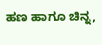ಹಣ ಹಾಗೂ ಚಿನ್ನ,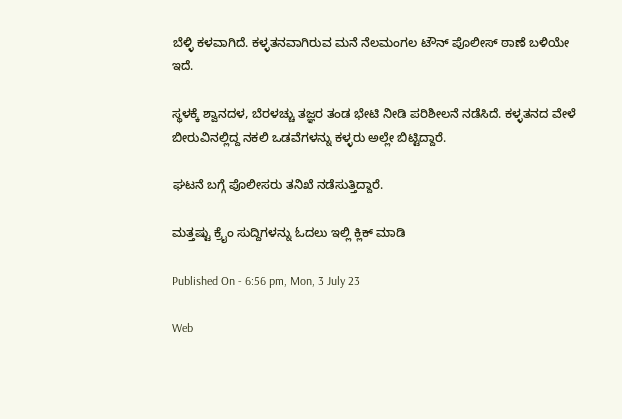ಬೆಳ್ಳಿ ಕಳವಾಗಿದೆ. ಕಳ್ಳತನವಾಗಿರುವ ಮನೆ ನೆಲಮಂಗಲ ಟೌನ್ ಪೊಲೀಸ್ ಠಾಣೆ ಬಳಿಯೇ ಇದೆ.

ಸ್ಥಳಕ್ಕೆ ಶ್ವಾನದಳ, ಬೆರಳಚ್ಚು ತಜ್ಞರ ತಂಡ ಭೇಟಿ ನೀಡಿ ಪರಿಶೀಲನೆ ನಡೆಸಿದೆ. ಕಳ್ಳತನದ ವೇಳೆ ಬೀರುವಿನಲ್ಲಿದ್ದ ನಕಲಿ ಒಡವೆಗಳನ್ನು ಕಳ್ಳರು ಅಲ್ಲೇ ಬಿಟ್ಟಿದ್ದಾರೆ.

ಘಟನೆ ಬಗ್ಗೆ ಪೊಲೀಸರು ತನಿಖೆ ನಡೆಸುತ್ತಿದ್ದಾರೆ.

ಮತ್ತಷ್ಟು ಕ್ರೈಂ ಸುದ್ದಿಗಳನ್ನು ಓದಲು ಇಲ್ಲಿ ಕ್ಲಿಕ್ ಮಾಡಿ

Published On - 6:56 pm, Mon, 3 July 23

Web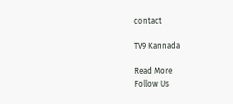contact

TV9 Kannada

Read More
Follow Us